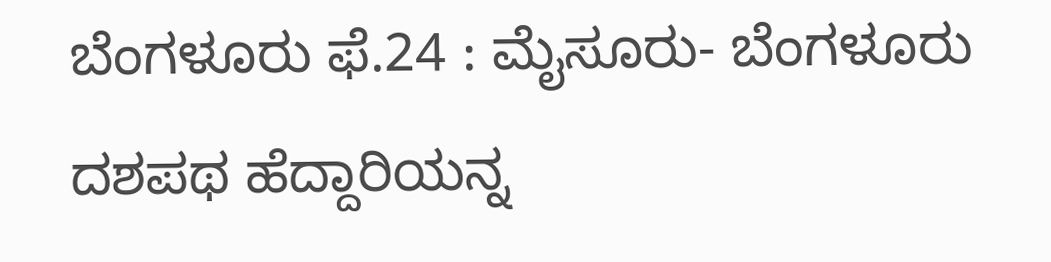ಬೆಂಗಳೂರು ಫೆ.24 : ಮೈಸೂರು- ಬೆಂಗಳೂರು ದಶಪಥ ಹೆದ್ದಾರಿಯನ್ನ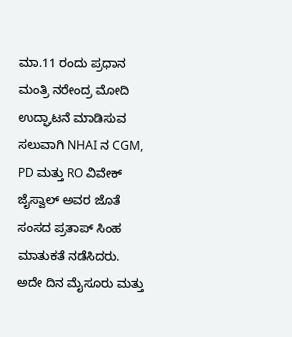ಮಾ.11 ರಂದು ಪ್ರಧಾನ ಮಂತ್ರಿ ನರೇಂದ್ರ ಮೋದಿ ಉದ್ಘಾಟನೆ ಮಾಡಿಸುವ ಸಲುವಾಗಿ NHAI ನ CGM, PD ಮತ್ತು RO ವಿವೇಕ್ ಜೈಸ್ವಾಲ್ ಅವರ ಜೊತೆ ಸಂಸದ ಪ್ರತಾಪ್ ಸಿಂಹ ಮಾತುಕತೆ ನಡೆಸಿದರು.
ಅದೇ ದಿನ ಮೈಸೂರು ಮತ್ತು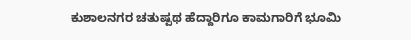ಕುಶಾಲನಗರ ಚತುಷ್ಪಥ ಹೆದ್ದಾರಿಗೂ ಕಾಮಗಾರಿಗೆ ಭೂಮಿ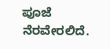ಪೂಜೆ ನೆರವೇರಲಿದೆ.